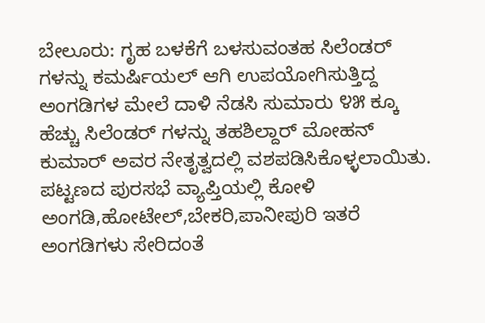ಬೇಲೂರು: ಗೃಹ ಬಳಕೆಗೆ ಬಳಸುವಂತಹ ಸಿಲೆಂಡರ್ ಗಳನ್ನು ಕಮರ್ಷಿಯಲ್ ಆಗಿ ಉಪಯೋಗಿಸುತ್ತಿದ್ದ ಅಂಗಡಿಗಳ ಮೇಲೆ ದಾಳಿ ನೆಡಸಿ ಸುಮಾರು ೪೫ ಕ್ಕೂ ಹೆಚ್ಚು ಸಿಲೆಂಡರ್ ಗಳನ್ನು ತಹಶಿಲ್ದಾರ್ ಮೋಹನ್ ಕುಮಾರ್ ಅವರ ನೇತೃತ್ವದಲ್ಲಿ ವಶಪಡಿಸಿಕೊಳ್ಳಲಾಯಿತು.
ಪಟ್ಟಣದ ಪುರಸಭೆ ವ್ಯಾಪ್ತಿಯಲ್ಲಿ ಕೋಳಿ ಅಂಗಡಿ,ಹೋಟೇಲ್,ಬೇಕರಿ,ಪಾನೀಪುರಿ ಇತರೆ ಅಂಗಡಿಗಳು ಸೇರಿದಂತೆ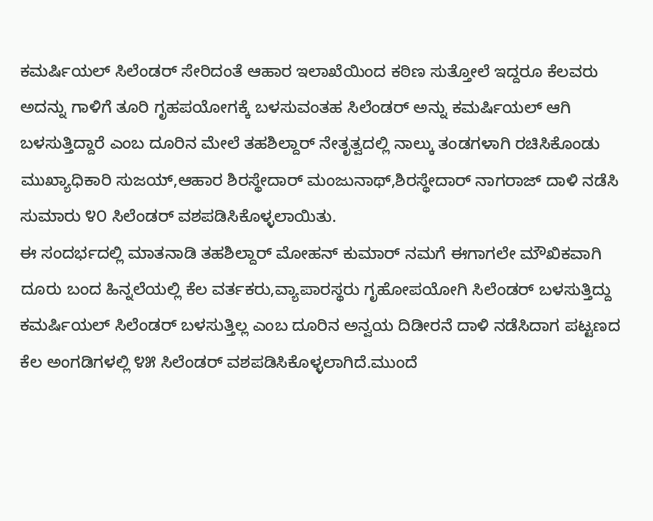ಕಮರ್ಷಿಯಲ್ ಸಿಲೆಂಡರ್ ಸೇರಿದಂತೆ ಆಹಾರ ಇಲಾಖೆಯಿಂದ ಕಠಿಣ ಸುತ್ತೋಲೆ ಇದ್ದರೂ ಕೆಲವರು ಅದನ್ನು ಗಾಳಿಗೆ ತೂರಿ ಗೃಹಪಯೋಗಕ್ಕೆ ಬಳಸುವಂತಹ ಸಿಲೆಂಡರ್ ಅನ್ನು ಕಮರ್ಷಿಯಲ್ ಆಗಿ ಬಳಸುತ್ತಿದ್ದಾರೆ ಎಂಬ ದೂರಿನ ಮೇಲೆ ತಹಶಿಲ್ದಾರ್ ನೇತೃತ್ವದಲ್ಲಿ ನಾಲ್ಕು ತಂಡಗಳಾಗಿ ರಚಿಸಿಕೊಂಡು ಮುಖ್ಯಾಧಿಕಾರಿ ಸುಜಯ್,ಆಹಾರ ಶಿರಸ್ಥೇದಾರ್ ಮಂಜುನಾಥ್,ಶಿರಸ್ಥೇದಾರ್ ನಾಗರಾಜ್ ದಾಳಿ ನಡೆಸಿ ಸುಮಾರು ೪೦ ಸಿಲೆಂಡರ್ ವಶಪಡಿಸಿಕೊಳ್ಳಲಾಯಿತು.
ಈ ಸಂದರ್ಭದಲ್ಲಿ ಮಾತನಾಡಿ ತಹಶಿಲ್ದಾರ್ ಮೋಹನ್ ಕುಮಾರ್ ನಮಗೆ ಈಗಾಗಲೇ ಮೌಖಿಕವಾಗಿ ದೂರು ಬಂದ ಹಿನ್ನಲೆಯಲ್ಲಿ ಕೆಲ ವರ್ತಕರು,ವ್ಯಾಪಾರಸ್ಥರು ಗೃಹೋಪಯೋಗಿ ಸಿಲೆಂಡರ್ ಬಳಸುತ್ತಿದ್ದು ಕಮರ್ಷಿಯಲ್ ಸಿಲೆಂಡರ್ ಬಳಸುತ್ತಿಲ್ಲ ಎಂಬ ದೂರಿನ ಅನ್ವಯ ದಿಡೀರನೆ ದಾಳಿ ನಡೆಸಿದಾಗ ಪಟ್ಟಣದ ಕೆಲ ಅಂಗಡಿಗಳಲ್ಲಿ ೪೫ ಸಿಲೆಂಡರ್ ವಶಪಡಿಸಿಕೊಳ್ಳಲಾಗಿದೆ.ಮುಂದೆ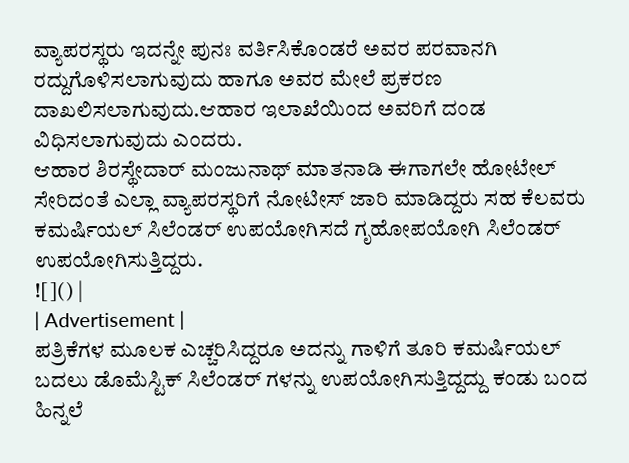ವ್ಯಾಪರಸ್ಥರು ಇದನ್ನೇ ಪುನಃ ವರ್ತಿಸಿಕೊಂಡರೆ ಅವರ ಪರವಾನಗಿ ರದ್ದುಗೊಳಿಸಲಾಗುವುದು ಹಾಗೂ ಅವರ ಮೇಲೆ ಪ್ರಕರಣ ದಾಖಲಿಸಲಾಗುವುದು.ಆಹಾರ ಇಲಾಖೆಯಿಂದ ಅವರಿಗೆ ದಂಡ ವಿಧಿಸಲಾಗುವುದು ಎಂದರು.
ಆಹಾರ ಶಿರಸ್ಥೇದಾರ್ ಮಂಜುನಾಥ್ ಮಾತನಾಡಿ ಈಗಾಗಲೇ ಹೋಟೇಲ್ ಸೇರಿದಂತೆ ಎಲ್ಲಾ ವ್ಯಾಪರಸ್ಥರಿಗೆ ನೋಟೀಸ್ ಜಾರಿ ಮಾಡಿದ್ದರು ಸಹ ಕೆಲವರು ಕಮರ್ಷಿಯಲ್ ಸಿಲೆಂಡರ್ ಉಪಯೋಗಿಸದೆ ಗೃಹೋಪಯೋಗಿ ಸಿಲೆಂಡರ್ ಉಪಯೋಗಿಸುತ್ತಿದ್ದರು.
![]() |
| Advertisement |
ಪತ್ರಿಕೆಗಳ ಮೂಲಕ ಎಚ್ಚರಿಸಿದ್ದರೂ ಅದನ್ನು ಗಾಳಿಗೆ ತೂರಿ ಕಮರ್ಷಿಯಲ್ ಬದಲು ಡೊಮೆಸ್ಟಿಕ್ ಸಿಲೆಂಡರ್ ಗಳನ್ನು ಉಪಯೋಗಿಸುತ್ತಿದ್ದದ್ದು ಕಂಡು ಬಂದ ಹಿನ್ನಲೆ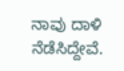ನಾವು ದಾಳಿ ನೆಡೆಸಿದ್ದೇವೆ.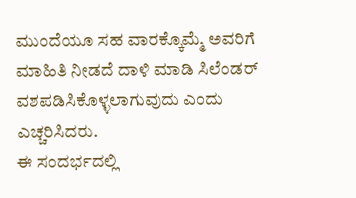ಮುಂದೆಯೂ ಸಹ ವಾರಕ್ಕೊಮ್ಮೆ ಅವರಿಗೆ ಮಾಹಿತಿ ನೀಡದೆ ದಾಳಿ ಮಾಡಿ ಸಿಲೆಂಡರ್ ವಶಪಡಿಸಿಕೊಳ್ಳಲಾಗುವುದು ಎಂದು ಎಚ್ಚರಿಸಿದರು.
ಈ ಸಂದರ್ಭದಲ್ಲಿ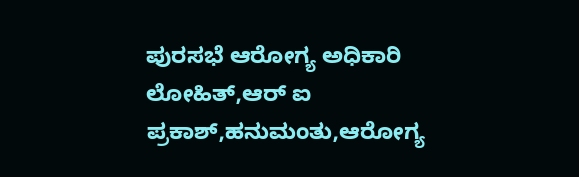ಪುರಸಭೆ ಆರೋಗ್ಯ ಅಧಿಕಾರಿ ಲೋಹಿತ್,ಆರ್ ಐ ಪ್ರಕಾಶ್,ಹನುಮಂತು,ಆರೋಗ್ಯ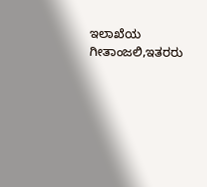ಇಲಾಖೆಯ ಗೀತಾಂಜಲಿ,ಇತರರು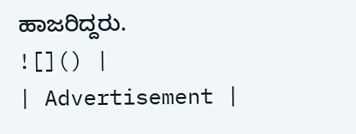ಹಾಜರಿದ್ದರು.
![]() |
| Advertisement |